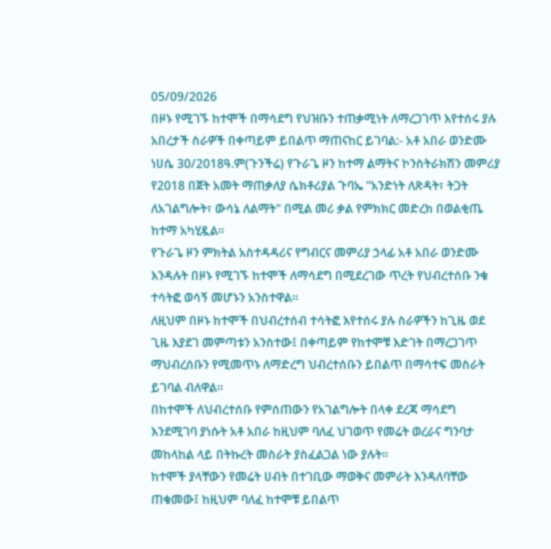05/09/2026
በዞኑ የሚገኙ ከተሞች በማሳደግ የህዝቡን ተጠቃሚነት ለማረጋገጥ እየተሰሩ ያሉ አበረታች ስራዎች በቀጣይም ይበልጥ ማጠናከር ይገባል:- አቶ አበራ ወንድሙ
ነሀሴ 30/2018ዓ.ም(ጉንችሬ) የጉራጌ ዞን ከተማ ልማትና ኮንስትራክሽን መምሪያ የ2018 በጀት አመት ማጠቃለያ ሴክቶሪያል ጉባኤ "አንድነት ለጽዳት፣ ትጋት ለአገልግሎት፣ ውሳኔ ለልማት" በሚል መሪ ቃል የምክክር መድረክ በወልቂጤ ከተማ አካሂዷል።
የጉራጌ ዞን ምክትል አስተዳዳሪና የግብርና መምሪያ ኃላፊ አቶ አበራ ወንድሙ እንዳሉት በዞኑ የሚገኙ ከተሞች ለማሳደግ በሚደረገው ጥረት የህብረተሰቡ ንቁ ተሳትፎ ወሳኝ መሆኑን አንስተዋል።
ለዚህም በዞኑ ከተሞች በህብረተሰብ ተሳትፎ እየተሰሩ ያሉ ስራዎችን ከጊዜ ወደ ጊዜ እያደገ መምጣቱን አንስተው፤ በቀጣይም የከተሞቹ እድገት በማረጋገጥ ማህብረሰቡን የሚመጥኑ ለማድረግ ህብረተሰቡን ይበልጥ በማሳተፍ መስራት ይገባል ብለዋል።
በከተሞች ለህብረተሰቡ የምሰጠውን የአገልግሎት በላቀ ደረጃ ማሳደግ እንደሚገባ ያነሱት አቶ አበራ ከዚህም ባለፈ ህገወጥ የመሬት ወረራና ግንባታ መከላከል ላይ በትኩረት መስራት ያስፈልጋል ነው ያሉት።
ከተሞች ያላቸውን የመሬት ሀብት በተገቢው ማወቅና መምራት እንዳለባቸው ጠቁመው፤ ከዚህም ባለፈ ከተሞቹ ይበልጥ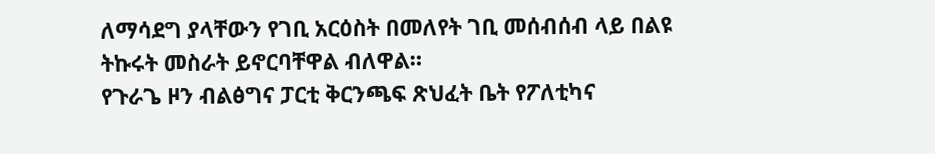ለማሳደግ ያላቸውን የገቢ አርዕስት በመለየት ገቢ መሰብሰብ ላይ በልዩ ትኩሩት መስራት ይኖርባቸዋል ብለዋል።
የጉራጌ ዞን ብልፅግና ፓርቲ ቅርንጫፍ ጽህፈት ቤት የፖለቲካና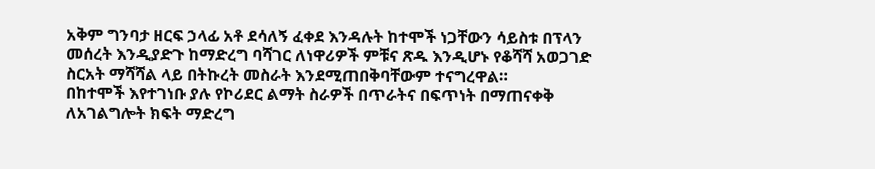አቅም ግንባታ ዘርፍ ኃላፊ አቶ ደሳለኝ ፈቀደ እንዳሉት ከተሞች ነጋቸውን ሳይስቱ በፕላን መሰረት እንዲያድጉ ከማድረግ ባሻገር ለነዋሪዎች ምቹና ጽዱ እንዲሆኑ የቆሻሻ አወጋገድ ስርአት ማሻሻል ላይ በትኩረት መስራት እንደሚጠበቅባቸውም ተናግረዋል።
በከተሞች እየተገነቡ ያሉ የኮሪደር ልማት ስራዎች በጥራትና በፍጥነት በማጠናቀቅ ለአገልግሎት ክፍት ማድረግ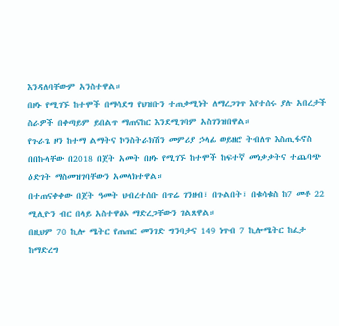እንዳለባቸውም አንስተዋል።
በዞኑ የሚገኙ ከተሞች በማሳደግ የህዝቡን ተጠቃሚነት ለማረጋገጥ እየተሰሩ ያሉ አበረታች ስራዎች በቀጣይም ይበልጥ ማጠናከር እንደሚገባም አስገንዝበዋል።
የጉራጌ ዞን ከተማ ልማትና ኮንስትራክሽን መምሪያ ኃላፊ ወይዘሮ ትብለጥ እስጢፋኖስ በበኩላቸው በ2018 በጀት አመት በዞኑ የሚገኙ ከተሞች ከፍተኛ መነቃቃትና ተጨባጭ ዕድገት ማስመዝገባቸውን አመላክተዋል።
በተጠናቀቀው በጀት ዓመት ህብረተሰቡ በጥሬ ገንዘብ፣ በጉልበት፣ በቁሳቁስ ከ7 መቶ 22 ሚሊዮን ብር በላይ አስተዋፅኦ ማድረጋቸውን ገልጸዋል።
በዚህም 70 ኪሎ ሜትር የጠጠር መንገድ ግንባታና 149 ነጥብ 7 ኪሎሜትር ከፈታ ከማድረግ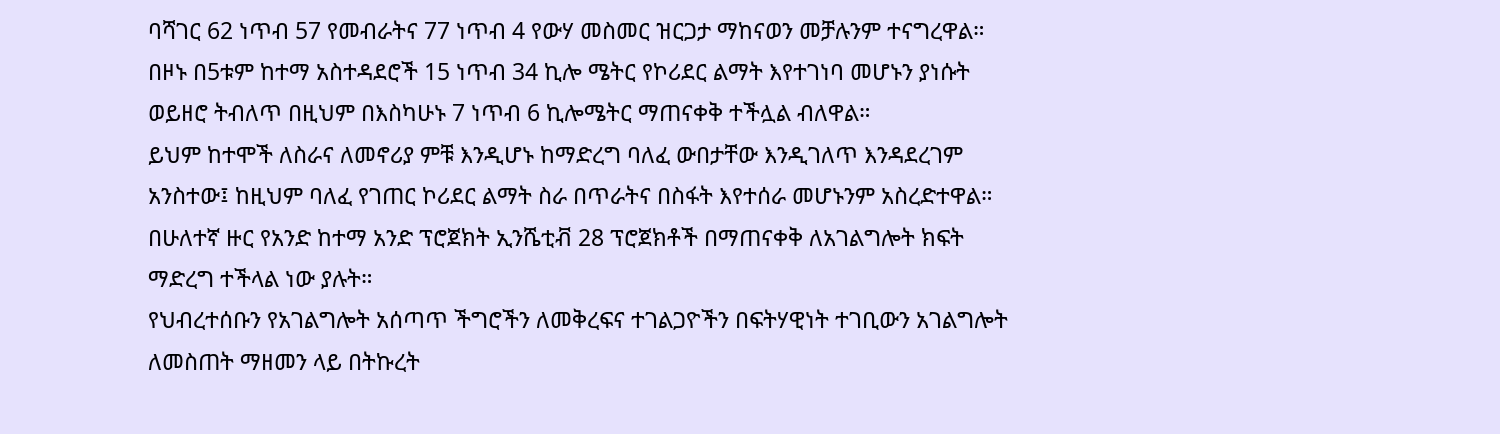ባሻገር 62 ነጥብ 57 የመብራትና 77 ነጥብ 4 የውሃ መስመር ዝርጋታ ማከናወን መቻሉንም ተናግረዋል።
በዞኑ በ5ቱም ከተማ አስተዳደሮች 15 ነጥብ 34 ኪሎ ሜትር የኮሪደር ልማት እየተገነባ መሆኑን ያነሱት ወይዘሮ ትብለጥ በዚህም በእስካሁኑ 7 ነጥብ 6 ኪሎሜትር ማጠናቀቅ ተችሏል ብለዋል።
ይህም ከተሞች ለስራና ለመኖሪያ ምቹ እንዲሆኑ ከማድረግ ባለፈ ውበታቸው እንዲገለጥ እንዳደረገም አንስተው፤ ከዚህም ባለፈ የገጠር ኮሪደር ልማት ስራ በጥራትና በስፋት እየተሰራ መሆኑንም አስረድተዋል።
በሁለተኛ ዙር የአንድ ከተማ አንድ ፕሮጀክት ኢንሼቲቭ 28 ፕሮጀክቶች በማጠናቀቅ ለአገልግሎት ክፍት ማድረግ ተችላል ነው ያሉት።
የህብረተሰቡን የአገልግሎት አሰጣጥ ችግሮችን ለመቅረፍና ተገልጋዮችን በፍትሃዊነት ተገቢውን አገልግሎት ለመስጠት ማዘመን ላይ በትኩረት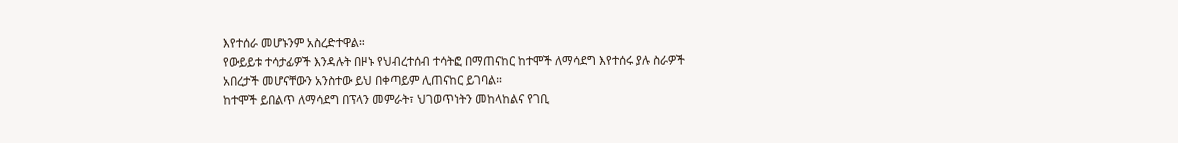እየተሰራ መሆኑንም አስረድተዋል።
የውይይቱ ተሳታፊዎች እንዳሉት በዞኑ የህብረተሰብ ተሳትፎ በማጠናከር ከተሞች ለማሳደግ እየተሰሩ ያሉ ስራዎች አበረታች መሆናቸውን አንስተው ይህ በቀጣይም ሊጠናከር ይገባል።
ከተሞች ይበልጥ ለማሳደግ በፕላን መምራት፣ ህገወጥነትን መከላከልና የገቢ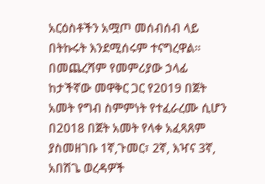አርዕስቶችን አሟጦ መሰብሰብ ላይ በትኩሩት እንደሚሰሩም ተናግረዋል።
በመጨረሻም የመምሪያው ኃላፊ ከታችኛው መዋቅር ጋር የ2019 በጀት አመት የግብ ስምምነት የተፈራረሙ ሲሆን በ2018 በጀት አመት የላቀ አፈጻጸም ያስመዘገቡ 1ኛ,ጉመር፣ 2ኛ, እዣና 3ኛ, አበሽጌ ወረዳዎች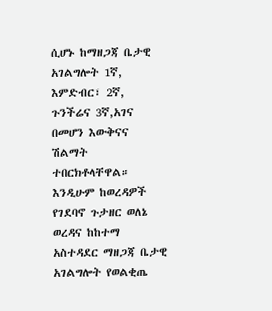ሲሆኑ ከማዘጋጃ ቤታዊ አገልግሎት 1ኛ, እምድብር፣ 2ኛ, ጉንችሬና 3ኛ,አገና በመሆን እውቅናና ሽልማት ተበርክቶላቸዋል።
እንዲሁም ከወረዳዎች የገደባኖ ጉታዘር ወለኔ ወረዳና ከከተማ አስተዳደር ማዘጋጃ ቤታዊ አገልግሎት የወልቂጤ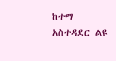ከተማ አስተዳደር ልዩ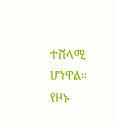ተሸላሚ ሆነዋል።
የዞኑ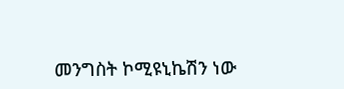መንግስት ኮሚዩኒኬሽን ነው